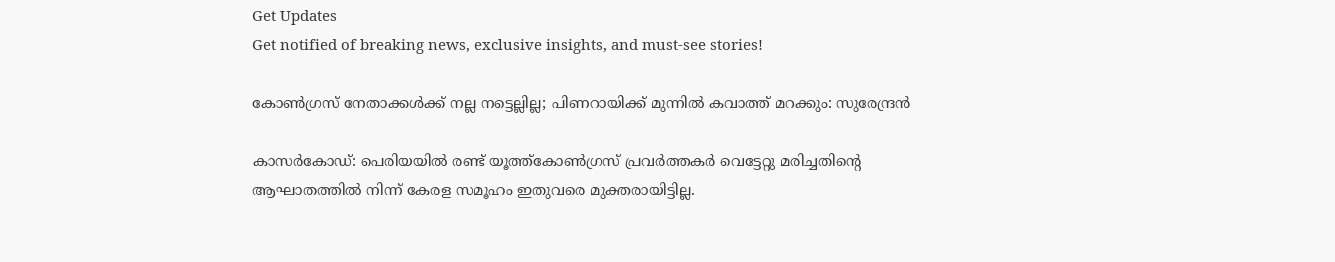Get Updates
Get notified of breaking news, exclusive insights, and must-see stories!

കോണ്‍‌ഗ്രസ് നേതാക്കള്‍ക്ക് നല്ല നട്ടെല്ലില്ല; പിണറായിക്ക് മുന്നില്‍ കവാത്ത് മറക്കും: സുരേന്ദ്രന്‍

കാസര്‍കോ‍ഡ്: പെരിയയില്‍ രണ്ട് യൂത്ത്കോണ്‍ഗ്രസ് പ്രവര്‍ത്തകര്‍ വെട്ടേറ്റു മരിച്ചതിന്‍റെ ആഘാതത്തില്‍ നിന്ന് കേരള സമൂഹം ഇതുവരെ മുക്തരായിട്ടില്ല.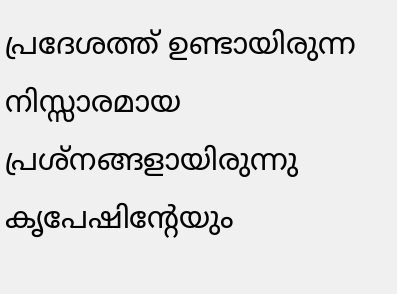പ്രദേശത്ത് ഉണ്ടായിരുന്ന നിസ്സാരമായ പ്രശ്നങ്ങളായിരുന്നു കൃപേഷിന്‍റേയും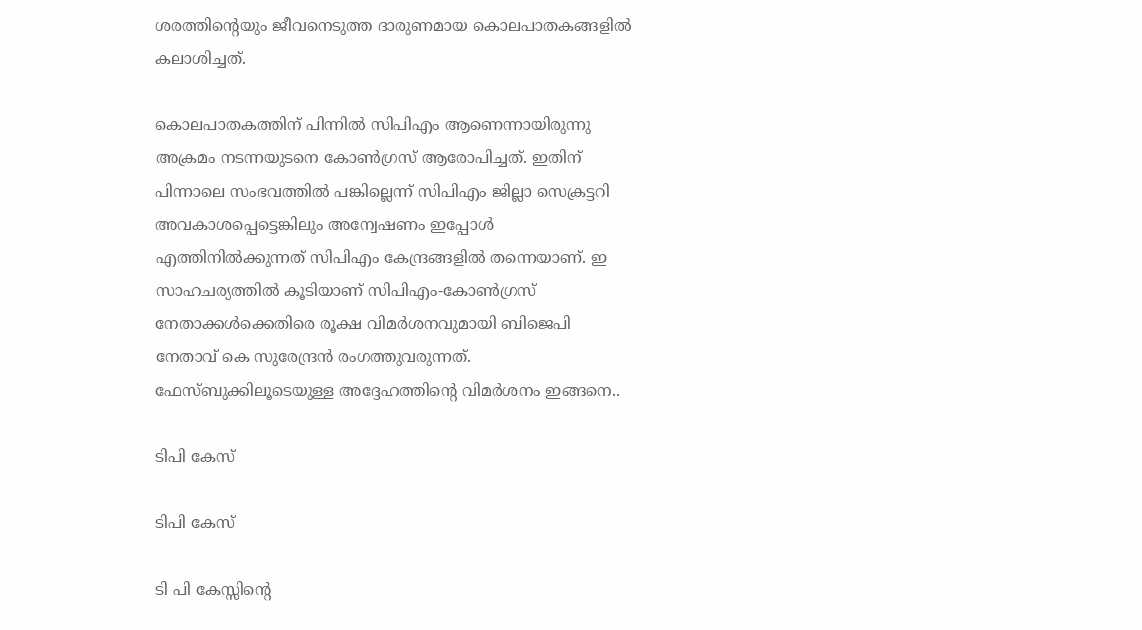ശരത്തിന്‍റെയും ജീവനെടുത്ത ദാരുണമായ കൊലപാതകങ്ങളില്‍ കലാശിച്ചത്.

കൊലപാതകത്തിന് പിന്നില്‍ സിപിഎം ആണെന്നായിരുന്നു അക്രമം നടന്നയുടനെ കോണ്‍ഗ്രസ് ആരോപിച്ചത്. ഇതിന് പിന്നാലെ സംഭവത്തില്‍ പങ്കില്ലെന്ന് സിപിഎം ജില്ലാ സെക്രട്ടറി അവകാശപ്പെട്ടെങ്കിലും അന്വേഷണം ഇപ്പോള്‍ എത്തിനില്‍ക്കുന്നത് സിപിഎം കേന്ദ്രങ്ങളില്‍ തന്നെയാണ്. ഇ സാഹചര്യത്തില്‍‌ കൂടിയാണ് സിപിഎം-കോണ്‍ഗ്രസ് നേതാക്കള്‍ക്കെതിരെ രൂക്ഷ വിമര്‍ശനവുമായി ബിജെപി നേതാവ് കെ സുരേന്ദ്രന്‍‌ രംഗത്തുവരുന്നത്. ഫേസ്ബുക്കിലൂടെയുള്ള അദ്ദേഹത്തിന്‍റെ വിമര്‍ശനം ഇങ്ങനെ..

ടിപി കേസ്

ടിപി കേസ്

ടി പി കേസ്സിന്റെ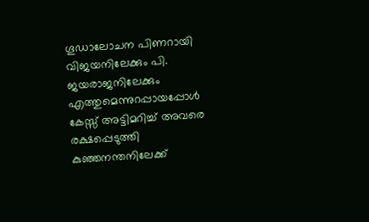ഗൂഡാലോചന പിണറായി വിജയനിലേക്കും പി. ജയരാജനിലേക്കും എത്തുമെന്നുറപ്പായപ്പോൾ കേസ്സ് അട്ടിമറിച്ച് അവരെ രക്ഷപ്പെടുത്തി കുഞ്ഞനന്തനിലേക്ക്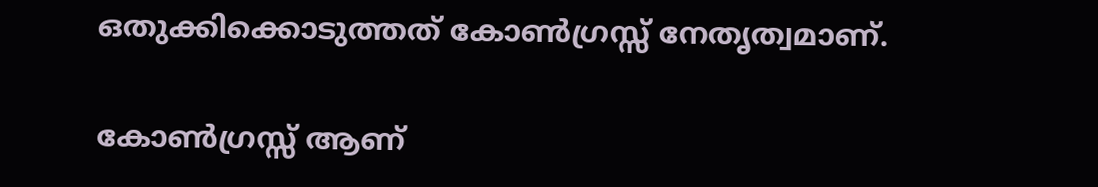ഒതുക്കിക്കൊടുത്തത് കോൺഗ്രസ്സ് നേതൃത്വമാണ്.

കോൺഗ്രസ്സ് ആണ്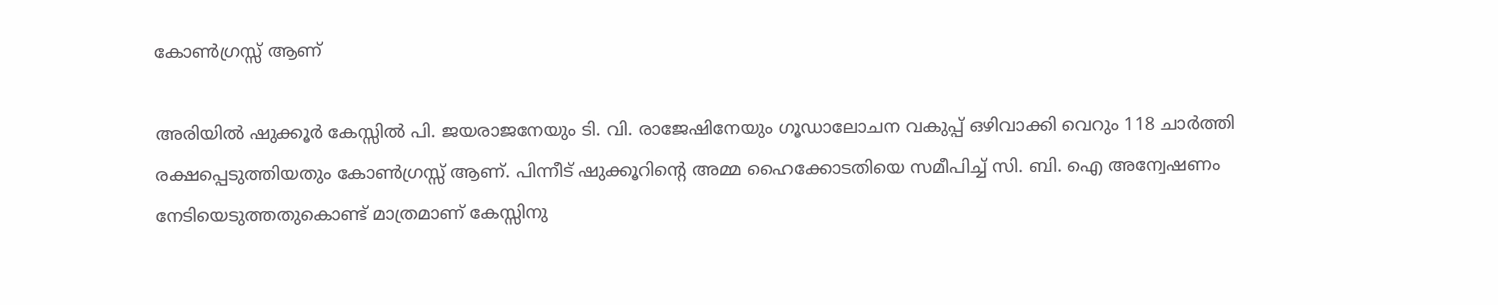കോൺഗ്രസ്സ് ആണ്

അരിയിൽ ഷുക്കൂർ കേസ്സിൽ പി. ജയരാജനേയും ടി. വി. രാജേഷിനേയും ഗൂഡാലോചന വകുപ്പ് ഒഴിവാക്കി വെറും 118 ചാർത്തി രക്ഷപ്പെടുത്തിയതും കോൺഗ്രസ്സ് ആണ്. പിന്നീട് ഷുക്കൂറിന്റെ അമ്മ ഹൈക്കോടതിയെ സമീപിച്ച് സി. ബി. ഐ അന്വേഷണം നേടിയെടുത്തതുകൊണ്ട് മാത്രമാണ് കേസ്സിനു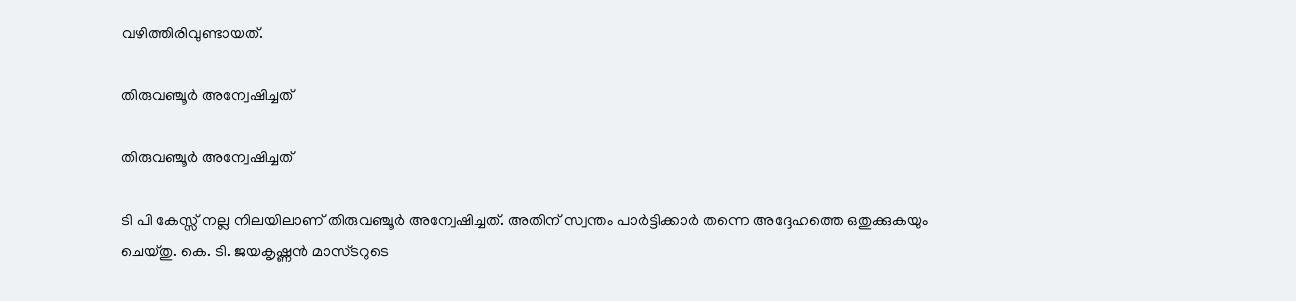വഴിത്തിരിവുണ്ടായത്.

തിരുവഞ്ചൂർ അന്വേഷിച്ചത്

തിരുവഞ്ചൂർ അന്വേഷിച്ചത്

ടി പി കേസ്സ് നല്ല നിലയിലാണ് തിരുവഞ്ചൂർ അന്വേഷിച്ചത്. അതിന് സ്വന്തം പാർട്ടിക്കാർ തന്നെ അദ്ദേഹത്തെ ഒതുക്കുകയും ചെയ്തു. കെ. ടി. ജയകൃഷ്ണൻ മാസ്ടറുടെ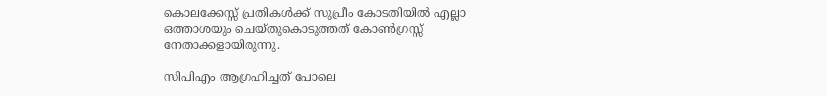കൊലക്കേസ്സ് പ്രതികൾക്ക് സുപ്രീം കോടതിയിൽ എല്ലാ ഒത്താശയും ചെയ്തുകൊടുത്തത് കോൺഗ്രസ്സ് നേതാക്കളായിരുന്നു.

സിപിഎം ആഗ്രഹിച്ചത് പോലെ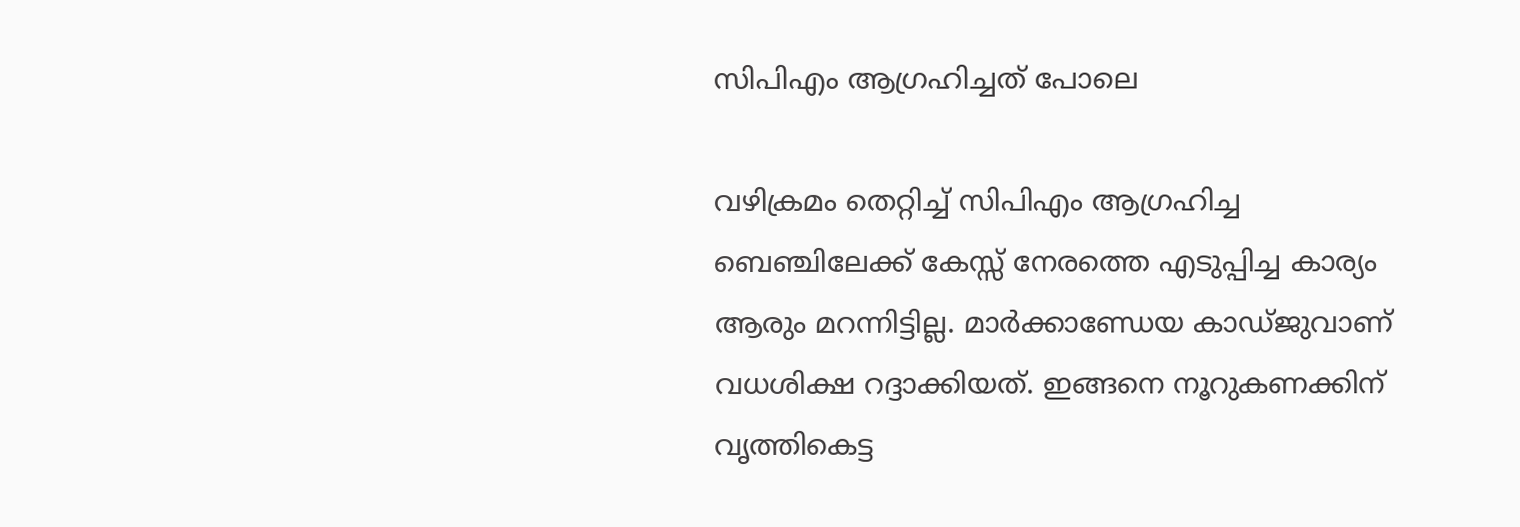സിപിഎം ആഗ്രഹിച്ചത് പോലെ

വഴിക്രമം തെറ്റിച്ച് സിപിഎം ആഗ്രഹിച്ച ബെഞ്ചിലേക്ക് കേസ്സ് നേരത്തെ എടുപ്പിച്ച കാര്യം ആരും മറന്നിട്ടില്ല. മാർക്കാണ്ഡേയ കാഡ്ജുവാണ് വധശിക്ഷ റദ്ദാക്കിയത്. ഇങ്ങനെ നൂറുകണക്കിന്‌ വൃത്തികെട്ട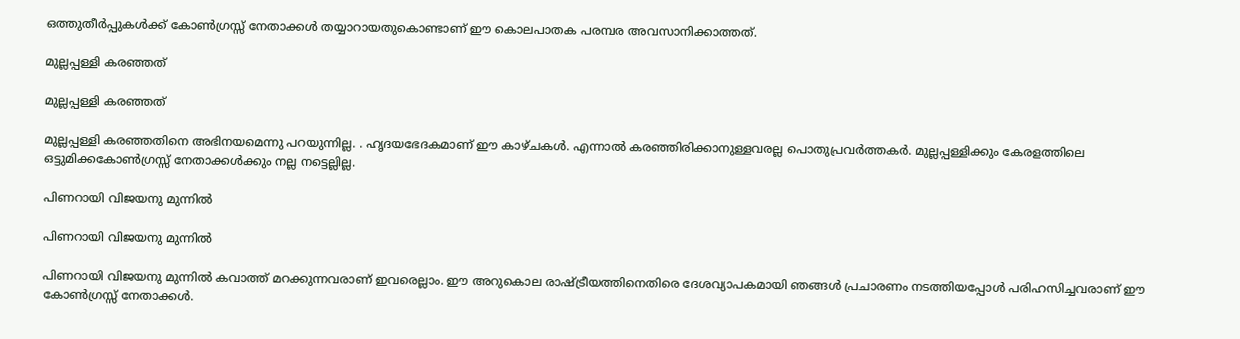ഒത്തുതീർപ്പുകൾക്ക് കോൺഗ്രസ്സ് നേതാക്കൾ തയ്യാറായതുകൊണ്ടാണ് ഈ കൊലപാതക പരമ്പര അവസാനിക്കാത്തത്.

മുല്ലപ്പള്ളി കരഞ്ഞത്

മുല്ലപ്പള്ളി കരഞ്ഞത്

മുല്ലപ്പള്ളി കരഞ്ഞതിനെ അഭിനയമെന്നു പറയുന്നില്ല. . ഹൃദയഭേദകമാണ് ഈ കാഴ്ചകൾ. എന്നാൽ കരഞ്ഞിരിക്കാനുള്ളവരല്ല പൊതുപ്രവർത്തകർ. മുല്ലപ്പള്ളിക്കും കേരളത്തിലെ ഒട്ടുമിക്കകോൺഗ്രസ്സ് നേതാക്കൾക്കും നല്ല നട്ടെല്ലില്ല.

പിണറായി വിജയനു മുന്നിൽ

പിണറായി വിജയനു മുന്നിൽ

പിണറായി വിജയനു മുന്നിൽ കവാത്ത് മറക്കുന്നവരാണ് ഇവരെല്ലാം. ഈ അറുകൊല രാഷ്ട്രീയത്തിനെതിരെ ദേശവ്യാപകമായി ഞങ്ങൾ പ്രചാരണം നടത്തിയപ്പോൾ പരിഹസിച്ചവരാണ് ഈ കോൺഗ്രസ്സ് നേതാക്കൾ.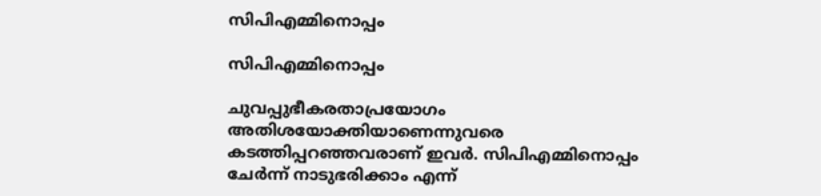സിപിഎമ്മിനൊപ്പം

സിപിഎമ്മിനൊപ്പം

ചുവപ്പുഭീകരതാപ്രയോഗം അതിശയോക്തിയാണെന്നുവരെ കടത്തിപ്പറഞ്ഞവരാണ് ഇവർ. സിപിഎമ്മിനൊപ്പം ചേർന്ന് നാടുഭരിക്കാം എന്ന്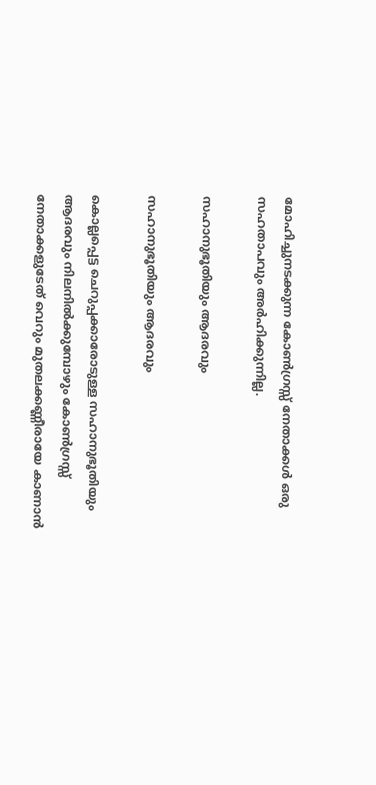മോഹിച്ചുനടക്കുന്ന കോൺഗ്രസ്സ് നേതാക്കൾ ഒരു സഹതാപവും അർഹിക്കുന്നില്ല.

സഹാനുഭൂതിയും ആദരവും

സഹാനുഭൂതിയും ആദരവും

കൊല്ലപ്പെട്ട ചെറുപ്പക്കാരോടുള്ള സഹാനുഭൂതിയും ആദരവും നിലനിൽക്കുമ്പോഴും കോൺഗ്രസ്സ് നേതാക്കളുടേത് വെറും മുതലക്കണ്ണീരായേ കാണാൻ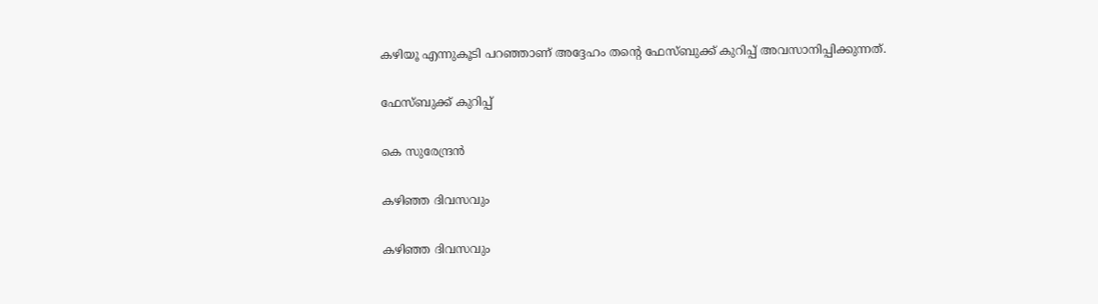കഴിയൂ എന്നുകൂടി പറഞ്ഞാണ് അദ്ദേഹം തന്‍റെ ഫേസ്ബുക്ക് കുറിപ്പ് അവസാനിപ്പിക്കുന്നത്.

ഫേസ്ബുക്ക് കുറിപ്പ്

കെ സുരേന്ദ്രന്‍

കഴിഞ്ഞ ദിവസവും

കഴിഞ്ഞ ദിവസവും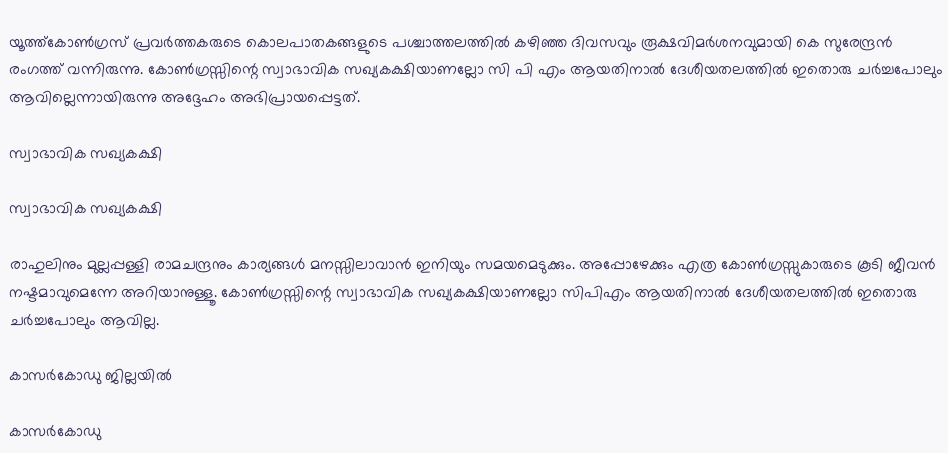യൂത്ത്കോണ്‍ഗ്രസ് പ്രവര്‍ത്തകരുടെ കൊലപാതകങ്ങളുടെ പശ്ചാത്തലത്തില്‍ കഴിഞ്ഞ ദിവസവും രൂക്ഷവിമര്‍ശനവുമായി കെ സുരേന്ദ്രന്‍ രംഗത്ത് വന്നിരുന്നു. കോൺഗ്രസ്സിന്റെ സ്വാഭാവിക സഖ്യകക്ഷിയാണല്ലോ സി പി എം ആയതിനാൽ ദേശീയതലത്തിൽ ഇതൊരു ചർച്ചപോലും ആവില്ലെന്നായിരുന്നു അദ്ദേഹം അഭിപ്രായപ്പെട്ടത്.

സ്വാഭാവിക സഖ്യകക്ഷി

സ്വാഭാവിക സഖ്യകക്ഷി

രാഹുലിനും മുല്ലപ്പള്ളി രാമചന്ദ്രനും കാര്യങ്ങൾ മനസ്സിലാവാൻ ഇനിയും സമയമെടുക്കും. അപ്പോഴേക്കും എത്ര കോൺഗ്രസ്സുകാരുടെ കൂടി ജീവൻ നഷ്ടമാവുമെന്നേ അറിയാനുള്ളൂ. കോൺഗ്രസ്സിന്റെ സ്വാഭാവിക സഖ്യകക്ഷിയാണല്ലോ സിപിഎം ആയതിനാൽ ദേശീയതലത്തിൽ ഇതൊരു ചർച്ചപോലും ആവില്ല.

കാസർകോഡു ജില്ലയില്‍

കാസർകോഡു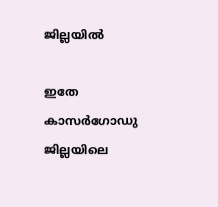ജില്ലയില്‍

ഇതേ കാസർഗോഡു ജില്ലയിലെ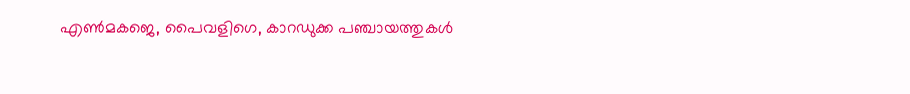എൺമകജെ, പൈവളിഗെ, കാറഡുക്ക പഞ്ചായത്തുകൾ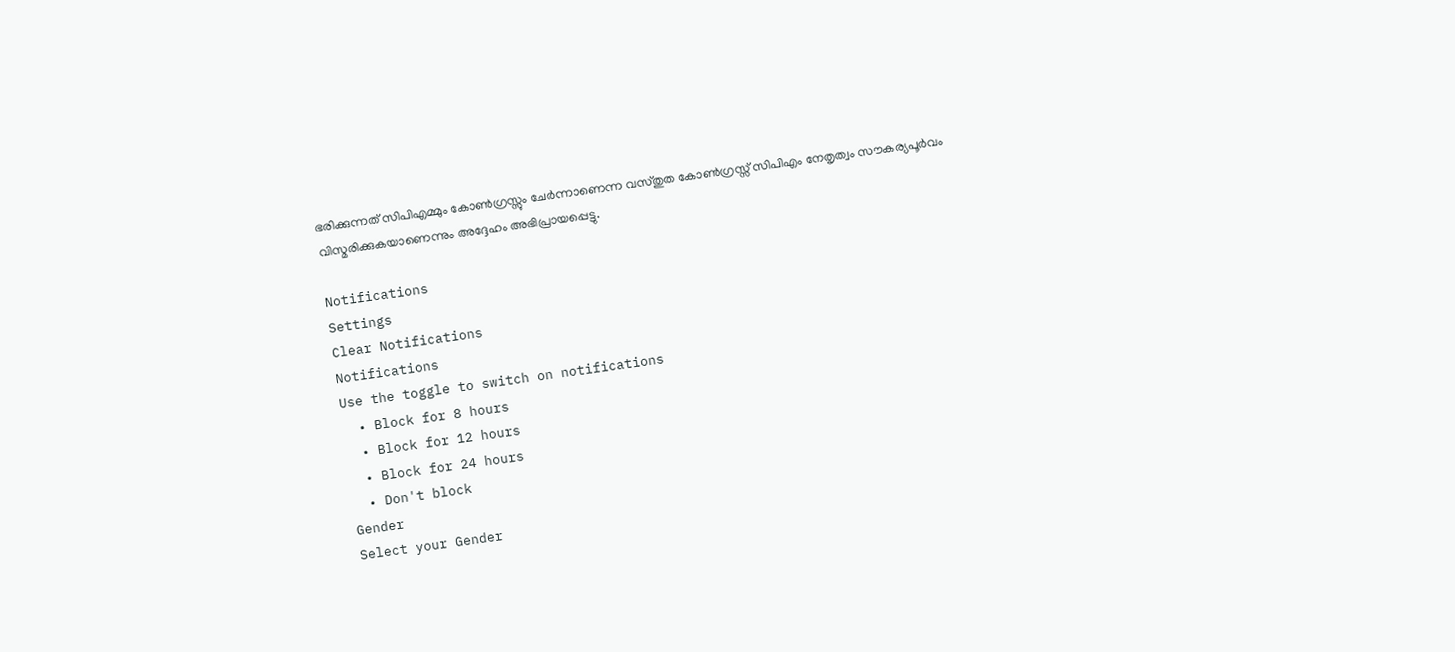ഭരിക്കുന്നത് സിപിഎമ്മും കോൺഗ്രസ്സും ചേർന്നാണെന്ന വസ്തുത കോൺഗ്രസ്സ് സിപിഎം നേതൃത്വം സൗകര്യപൂർവം വിസ്മരിക്കുകയാണെന്നും അദ്ദേഹം അഭിപ്രായപ്പെട്ടു.

Notifications
Settings
Clear Notifications
Notifications
Use the toggle to switch on notifications
  • Block for 8 hours
  • Block for 12 hours
  • Block for 24 hours
  • Don't block
Gender
Select your Gender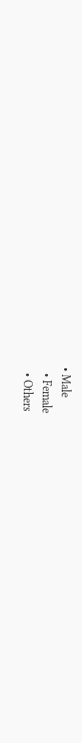• Male
  • Female
  • Others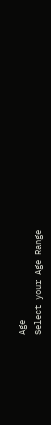Age
Select your Age Range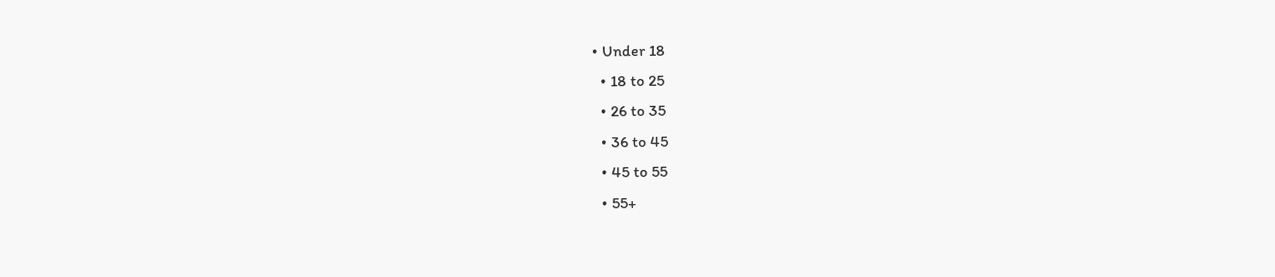• Under 18
  • 18 to 25
  • 26 to 35
  • 36 to 45
  • 45 to 55
  • 55+